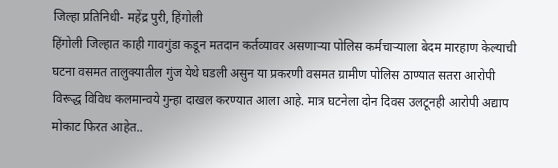जिल्हा प्रतिनिधी- महेंद्र पुरी, हिंगोली
हिंगोली जिल्हात काही गावगुंडा कडून मतदान कर्तव्यावर असणाऱ्या पोलिस कर्मचाऱ्याला बेदम मारहाण केल्याची घटना वसमत तालुक्यातील गुंज येथे घडली असुन या प्रकरणी वसमत ग्रामीण पोलिस ठाण्यात सतरा आरोपी विरूद्ध विविध कलमान्वये गुन्हा दाखल करण्यात आला आहे. मात्र घटनेला दोन दिवस उलटूनही आरोपी अद्याप मोकाट फिरत आहेत..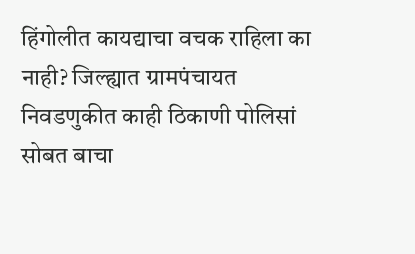हिंगोलीत कायद्याचा वचक राहिला का नाही? जिल्ह्यात ग्रामपंचायत निवडणुकीत काही ठिकाणी पोलिसां सोबत बाचा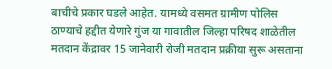बाचीचे प्रकार घडले आहेत. यामध्ये वसमत ग्रामीण पोलिस ठाण्याचे हद्दीत येणारे गुंज या गावातील जिल्हा परिषद शाळेतील मतदान केंद्रावर 15 जानेवारी रोजी मतदान प्रक्रीया सुरू असताना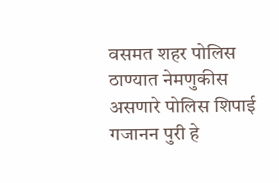वसमत शहर पोलिस ठाण्यात नेमणुकीस असणारे पोलिस शिपाई गजानन पुरी हे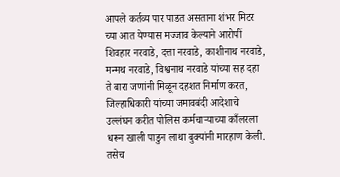आपले कर्तव्य पार पाडत असताना शंभर मिटर च्या आत येण्यास मज्जाव केल्याने आरोपीं शिवहार नरवाडे, दत्ता नरवाडे, काशीनाथ नरवाडे, मन्मथ नरवाडे, विश्वनाथ नरवाडे यांच्या सह दहा ते बारा जणांनी मिळून दहशत निर्माण करत, जिल्हाधिकारी यांच्या जमावबंदी आदेशाचे उल्लंघन करीत पोलिस कर्मचाऱ्याच्या काँलरला धरून खाली पाडुन लाथा बुक्यांनी मारहाण केली. तसेच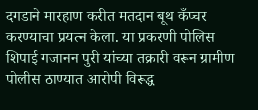दगडाने मारहाण करीत मतदान बूथ कँप्चर करण्याचा प्रयत्न केला. या प्रकरणी पोलिस शिपाई गजानन पुरी यांच्या तक्रारी वरून ग्रामीण पोलीस ठाण्यात आरोपी विरूद्ध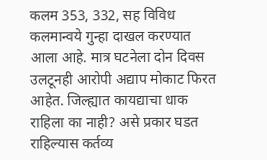कलम 353, 332, सह विविध कलमान्वये गुन्हा दाखल करण्यात आला आहे. मात्र घटनेला दोन दिवस उलटूनही आरोपी अद्याप मोकाट फिरत आहेत. जिल्ह्यात कायद्याचा धाक राहिला का नाही? असे प्रकार घडत राहिल्यास कर्तव्य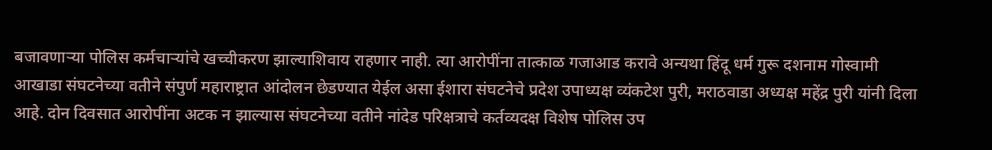बजावणाऱ्या पोलिस कर्मचाऱ्यांचे खच्चीकरण झाल्याशिवाय राहणार नाही. त्या आरोपींना तात्काळ गजाआड करावे अन्यथा हिंदू धर्म गुरू दशनाम गोस्वामी आखाडा संघटनेच्या वतीने संपुर्ण महाराष्ट्रात आंदोलन छेडण्यात येईल असा ईशारा संघटनेचे प्रदेश उपाध्यक्ष व्यंकटेश पुरी, मराठवाडा अध्यक्ष महेंद्र पुरी यांनी दिला आहे. दोन दिवसात आरोपींना अटक न झाल्यास संघटनेच्या वतीने नांदेड परिक्षत्राचे कर्तव्यदक्ष विशेष पोलिस उप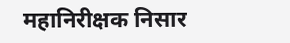महानिरीक्षक निसार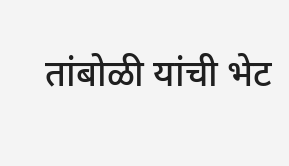तांबोळी यांची भेट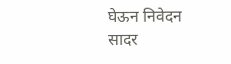घेऊन निवेदन सादर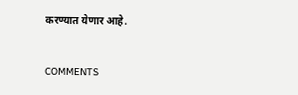करण्यात येणार आहे.


COMMENTS